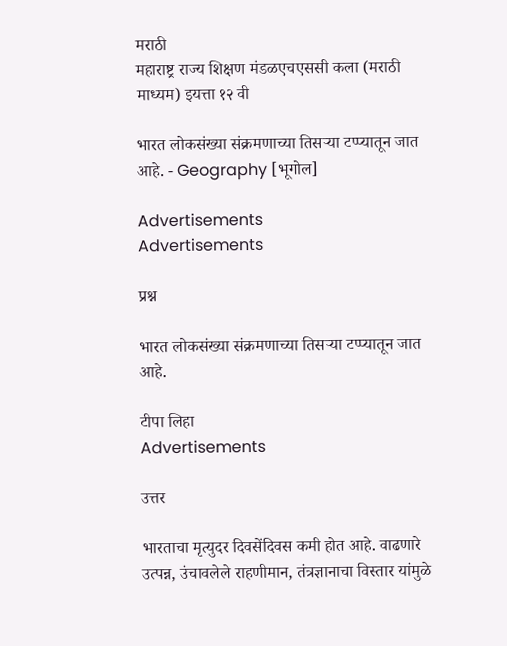मराठी
महाराष्ट्र राज्य शिक्षण मंडळएचएससी कला (मराठी माध्यम) इयत्ता १२ वी

भारत लोकसंख्या संक्रमणाच्या तिसऱ्या टप्प्यातून जात आहे. - Geography [भूगोल]

Advertisements
Advertisements

प्रश्न

भारत लोकसंख्या संक्रमणाच्या तिसऱ्या टप्प्यातून जात आहे.

टीपा लिहा
Advertisements

उत्तर

भारताचा मृत्युदर दिवसेंदिवस कमी होत आहे. वाढणारे उत्पन्न, उंचावलेले राहणीमान, तंत्रज्ञानाचा विस्तार यांमुळे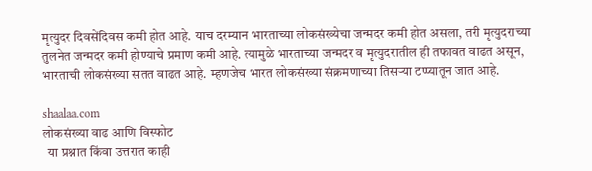मृत्युदर दिवसेंदिवस कमी होत आहे. याच दरम्यान भारताच्या लोकसंख्येचा जन्मदर कमी होत असला, तरी मृत्युदराच्या तुलनेत जन्मदर कमी होण्याचे प्रमाण कमी आहे. त्यामुळे भारताच्या जन्मदर व मृत्युदरातील ही तफावत वाढत असून, भारताची लोकसंख्या सतत वाढत आहे. म्हणजेच भारत लोकसंख्या संक्रमणाच्या तिसऱ्या टप्प्यातून जात आहे.

shaalaa.com
लोकसंख्या वाढ आणि विस्फोट
  या प्रश्नात किंवा उत्तरात काही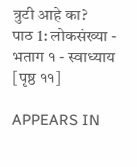त्रुटी आहे का?
पाठ 1: लोकसंख्या - भताग १ - स्वाध्याय [पृष्ठ ११]

APPEARS IN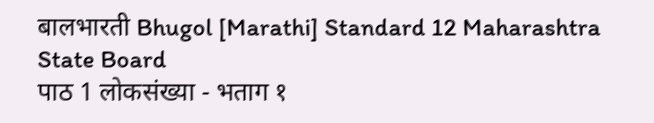बालभारती Bhugol [Marathi] Standard 12 Maharashtra State Board
पाठ 1 लोकसंख्या - भताग १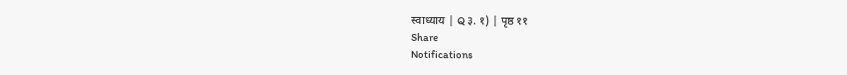स्वाध्याय | Q ३. १) | पृष्ठ ११
Share
Notifications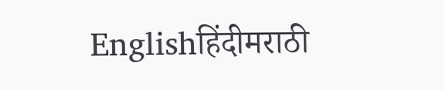Englishहिंदीमराठी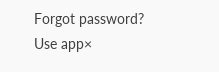Forgot password?
Use app×